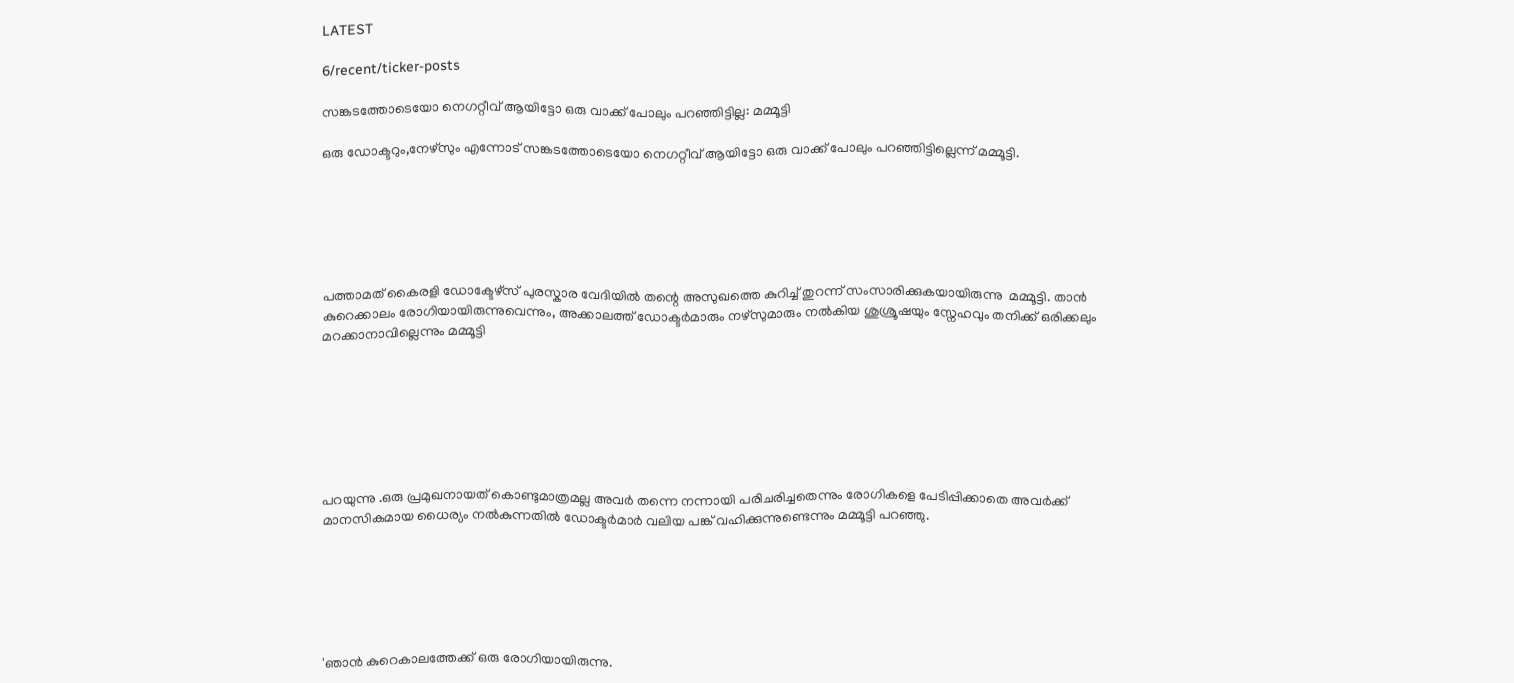LATEST

6/recent/ticker-posts

സങ്കടത്തോടെയോ നെഗറ്റീവ് ആയിട്ടോ ഒരു വാക്ക് പോലും പറഞ്ഞിട്ടില്ല: മമ്മൂട്ടി

ഒരു ഡോക്ടറും,നേഴ്സും എന്നോട് സങ്കടത്തോടെയോ നെഗറ്റീവ് ആയിട്ടോ ഒരു വാക്ക് പോലും പറഞ്ഞിട്ടില്ലെന്ന് മമ്മൂട്ടി.






പത്താമത് കൈരളി ഡോക്ടേഴ്സ് പുരസ്കാര വേദിയിൽ തന്റെ അസുഖത്തെ കുറിച്ച് തുറന്ന് സംസാരിക്കുകയായിരുന്നു  മമ്മൂട്ടി. താൻ കുറെക്കാലം രോഗിയായിരുന്നുവെന്നും, അക്കാലത്ത് ഡോക്ടർമാരും നഴ്‌സുമാരും നൽകിയ ശുശ്രൂഷയും സ്നേഹവും തനിക്ക് ഒരിക്കലും മറക്കാനാവില്ലെന്നും മമ്മൂട്ടി







പറയുന്നു .ഒരു പ്രമുഖനായത് കൊണ്ടുമാത്രമല്ല അവർ തന്നെ നന്നായി പരിചരിച്ചതെന്നും രോഗികളെ പേടിപ്പിക്കാതെ അവർക്ക് മാനസികമായ ധൈര്യം നൽകുന്നതിൽ ഡോക്ടർമാർ വലിയ പങ്ക് വഹിക്കുന്നുണ്ടെന്നും മമ്മൂട്ടി പറഞ്ഞു.






'ഞാൻ കുറെകാലത്തേക്ക് ഒരു രോഗിയായിരുന്നു.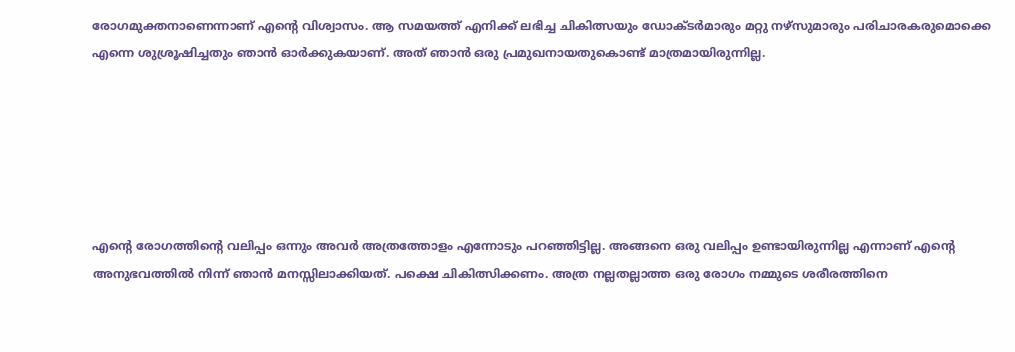രോഗമുക്തനാണെന്നാണ് എന്റെ വിശ്വാസം. ആ സമയത്ത് എനിക്ക് ലഭിച്ച ചികിത്സയും ഡോക്ടർമാരും മറ്റു നഴ്സുമാരും പരിചാരകരുമൊക്കെ എന്നെ ശുശ്രൂഷിച്ചതും ഞാൻ ഓർക്കുകയാണ്. അത് ഞാൻ ഒരു പ്രമുഖനായതുകൊണ്ട് മാത്രമായിരുന്നില്ല.






എന്റെ രോഗത്തിൻ്റെ വലിപ്പം ഒന്നും അവർ അത്രത്തോളം എന്നോടും പറഞ്ഞിട്ടില്ല. അങ്ങനെ ഒരു വലിപ്പം ഉണ്ടായിരുന്നില്ല എന്നാണ് എന്റെ അനുഭവത്തിൽ നിന്ന് ഞാൻ മനസ്സിലാക്കിയത്. പക്ഷെ ചികിത്സിക്കണം. അത്ര നല്ലതല്ലാത്ത ഒരു രോഗം നമ്മുടെ ശരീരത്തിനെ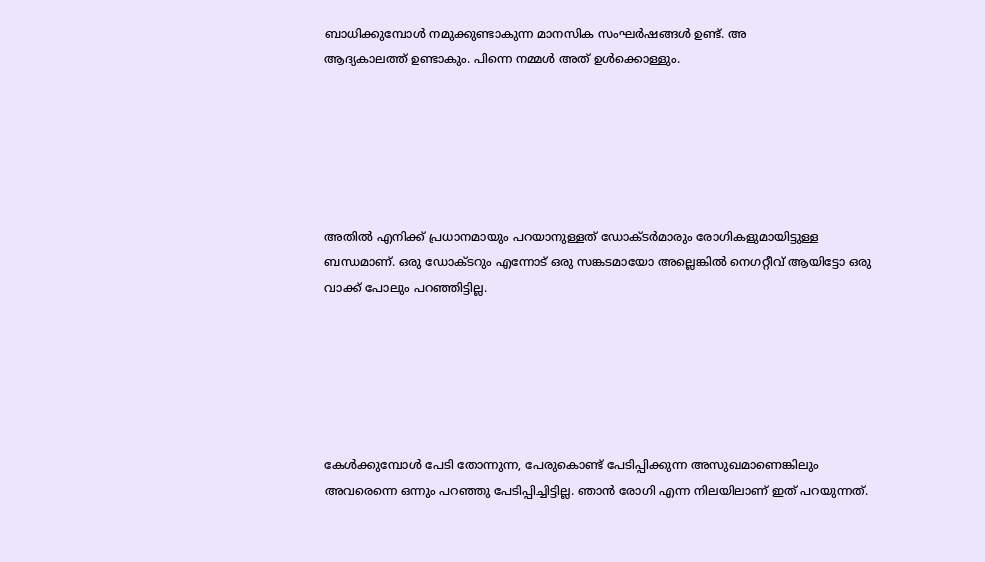ബാധിക്കുമ്പോൾ നമുക്കുണ്ടാകുന്ന മാനസിക സംഘർഷങ്ങൾ ഉണ്ട്. അ
ആദ്യകാലത്ത് ഉണ്ടാകും. പിന്നെ നമ്മൾ അത് ഉൾക്കൊള്ളും.






അതിൽ എനിക്ക് പ്രധാനമായും പറയാനുള്ളത് ഡോക്‌ടർമാരും രോഗികളുമായിട്ടുള്ള ബന്ധമാണ്. ഒരു ഡോക്‌ടറും എന്നോട് ഒരു സങ്കടമായോ അല്ലെങ്കിൽ നെഗറ്റീവ് ആയിട്ടോ ഒരു വാക്ക് പോലും പറഞ്ഞിട്ടില്ല.






കേൾക്കുമ്പോൾ പേടി തോന്നുന്ന, പേരുകൊണ്ട് പേടിപ്പിക്കുന്ന അസുഖമാണെങ്കിലും അവരെന്നെ ഒന്നും പറഞ്ഞു പേടിപ്പിച്ചിട്ടില്ല. ഞാൻ രോഗി എന്ന നിലയിലാണ് ഇത് പറയുന്നത്.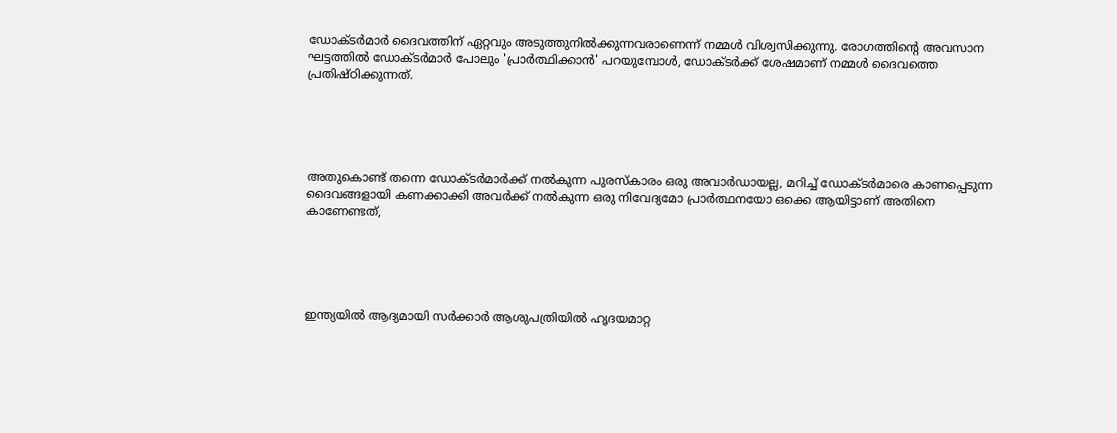ഡോക്ടർമാർ ദൈവത്തിന് ഏറ്റവും അടുത്തുനിൽക്കുന്നവരാണെന്ന് നമ്മൾ വിശ്വസിക്കുന്നു. രോഗത്തിന്റെ അവസാന ഘട്ടത്തിൽ ഡോക്ടർമാർ പോലും 'പ്രാർത്ഥിക്കാൻ' പറയുമ്പോൾ, ഡോക്ടർക്ക് ശേഷമാണ് നമ്മൾ ദൈവത്തെ പ്രതിഷ്‌ഠിക്കുന്നത്.





അതുകൊണ്ട് തന്നെ ഡോക്ടർമാർക്ക് നൽകുന്ന പുരസ്കാരം ഒരു അവാർഡായല്ല, മറിച്ച് ഡോക്‌ടർമാരെ കാണപ്പെടുന്ന ദൈവങ്ങളായി കണക്കാക്കി അവർക്ക് നൽകുന്ന ഒരു നിവേദ്യമോ പ്രാർത്ഥനയോ ഒക്കെ ആയിട്ടാണ് അതിനെ കാണേണ്ടത്,





ഇന്ത്യയിൽ ആദ്യമായി സർക്കാർ ആശുപത്രിയിൽ ഹൃദയമാറ്റ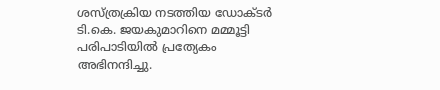ശസ്ത്രക്രിയ നടത്തിയ ഡോക്‌ടർ ടി.കെ. ജയകുമാറിനെ മമ്മൂട്ടി പരിപാടിയിൽ പ്രത്യേകം അഭിനന്ദിച്ചു.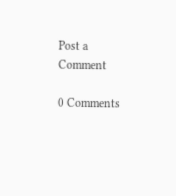Post a Comment

0 Comments